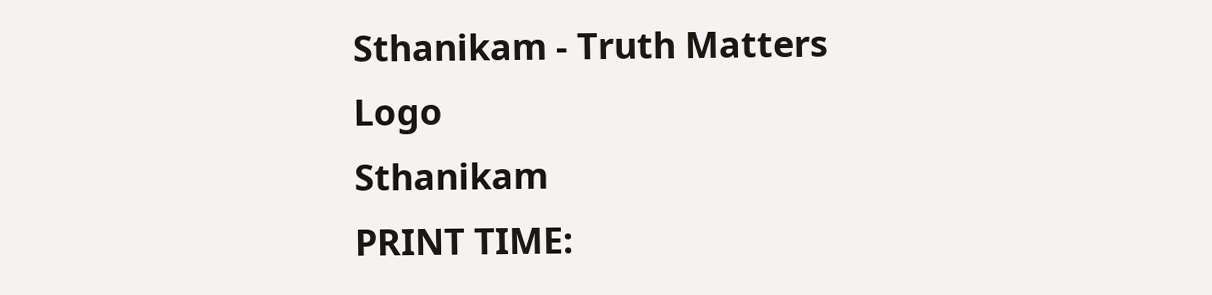Sthanikam - Truth Matters
Logo
Sthanikam
PRINT TIME: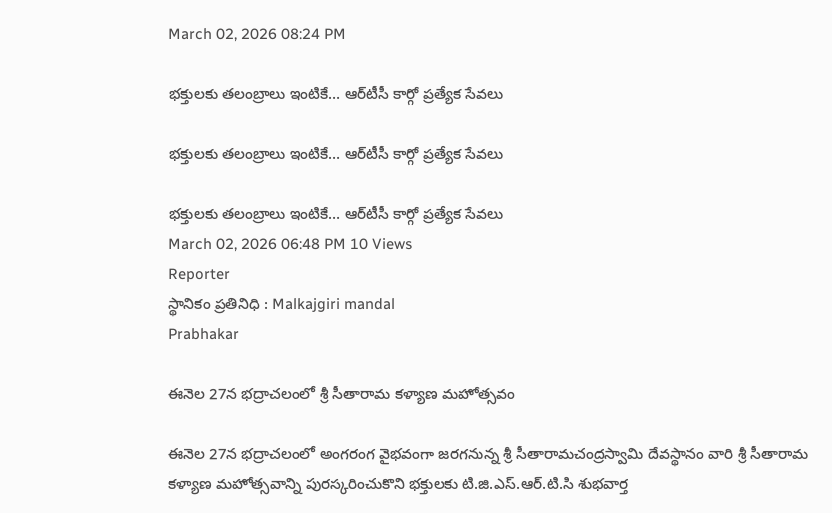March 02, 2026 08:24 PM

భక్తులకు తలంబ్రాలు ఇంటికే… ఆర్‌టీసీ కార్గో ప్రత్యేక సేవలు

భక్తులకు తలంబ్రాలు ఇంటికే… ఆర్‌టీసీ కార్గో ప్రత్యేక సేవలు

భక్తులకు తలంబ్రాలు ఇంటికే… ఆర్‌టీసీ కార్గో ప్రత్యేక సేవలు
March 02, 2026 06:48 PM 10 Views
Reporter
స్థానికం ప్రతినిధి : Malkajgiri mandal
Prabhakar

ఈనెల 27న భద్రాచలంలో శ్రీ సీతారామ కళ్యాణ మహోత్సవం

ఈనెల 27న భద్రాచలంలో అంగరంగ వైభవంగా జరగనున్న శ్రీ సీతారామచంద్రస్వామి దేవస్థానం వారి శ్రీ సీతారామ కళ్యాణ మహోత్సవాన్ని పురస్కరించుకొని భక్తులకు టి.జి.ఎస్.ఆర్.టి.సి శుభవార్త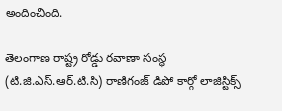అందించింది.

తెలంగాణ రాష్ట్ర రోడ్డు రవాణా సంస్థ (టి.జి.ఎస్.ఆర్.టి.సి) రాణిగంజ్ డిపో కార్గో లాజిస్టిక్స్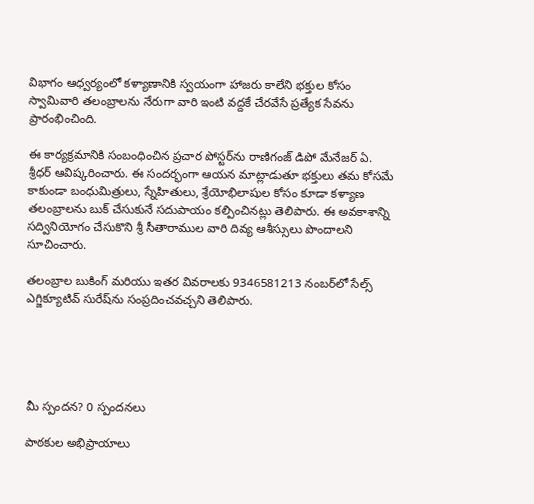విభాగం ఆధ్వర్యంలో కళ్యాణానికి స్వయంగా హాజరు కాలేని భక్తుల కోసం స్వామివారి తలంబ్రాలను నేరుగా వారి ఇంటి వద్దకే చేరవేసే ప్రత్యేక సేవను ప్రారంభించింది.

ఈ కార్యక్రమానికి సంబంధించిన ప్రచార పోస్టర్‌ను రాణిగంజ్ డిపో మేనేజర్ ఏ. శ్రీధర్ ఆవిష్కరించారు. ఈ సందర్భంగా ఆయన మాట్లాడుతూ భక్తులు తమ కోసమే కాకుండా బంధుమిత్రులు, స్నేహితులు, శ్రేయోభిలాషుల కోసం కూడా కళ్యాణ తలంబ్రాలను బుక్ చేసుకునే సదుపాయం కల్పించినట్లు తెలిపారు. ఈ అవకాశాన్ని సద్వినియోగం చేసుకొని శ్రీ సీతారాముల వారి దివ్య ఆశీస్సులు పొందాలని సూచించారు.

తలంబ్రాల బుకింగ్ మరియు ఇతర వివరాలకు 9346581213 నంబర్‌లో సేల్స్ ఎగ్జిక్యూటివ్ సురేష్‌ను సంప్రదించవచ్చని తెలిపారు.





మీ స్పందన? 0 స్పందనలు

పాఠకుల అభిప్రాయాలు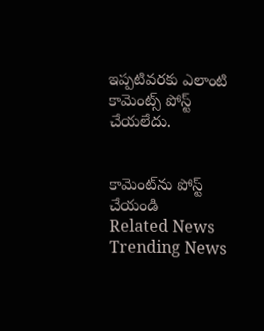ఇప్పటివరకు ఎలాంటి కామెంట్స్ పోస్ట్ చేయలేదు.


కామెంట్‌ను పోస్ట్ చేయండి
Related News
Trending News